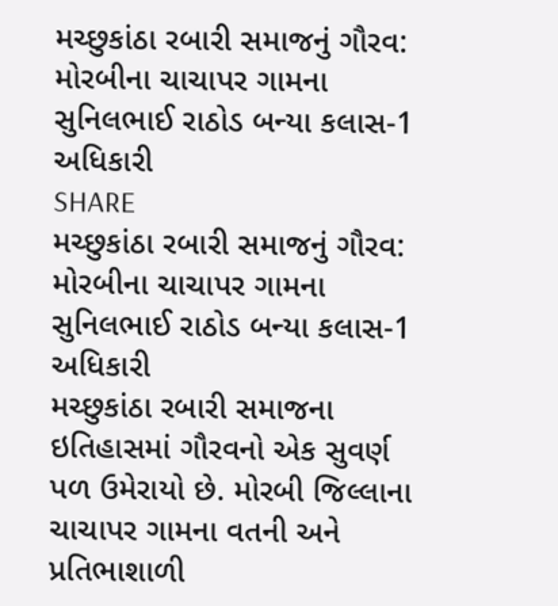મચ્છુકાંઠા રબારી સમાજનું ગૌરવ: મોરબીના ચાચાપર ગામના સુનિલભાઈ રાઠોડ બન્યા કલાસ-1 અધિકારી
SHARE
મચ્છુકાંઠા રબારી સમાજનું ગૌરવ: મોરબીના ચાચાપર ગામના સુનિલભાઈ રાઠોડ બન્યા કલાસ-1 અધિકારી
મચ્છુકાંઠા રબારી સમાજના ઇતિહાસમાં ગૌરવનો એક સુવર્ણ પળ ઉમેરાયો છે. મોરબી જિલ્લાના ચાચાપર ગામના વતની અને પ્રતિભાશાળી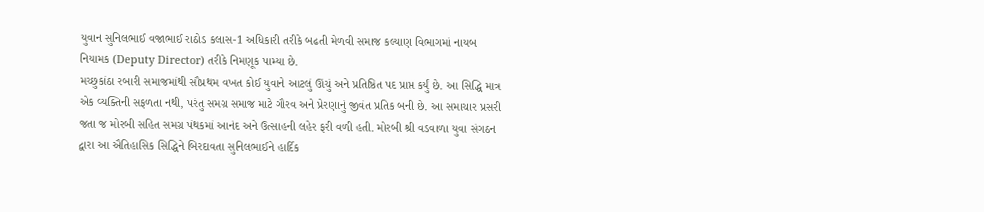યુવાન સુનિલભાઈ વજાભાઈ રાઠોડ કલાસ-1 અધિકારી તરીકે બઢતી મેળવી સમાજ કલ્યાણ વિભાગમાં નાયબ નિયામક (Deputy Director) તરીકે નિમણૂક પામ્યા છે.
મચ્છુકાંઠા રબારી સમાજમાંથી સૌપ્રથમ વખત કોઈ યુવાને આટલું ઊંચું અને પ્રતિષ્ઠિત પદ પ્રાપ્ત કર્યું છે. આ સિદ્ધિ માત્ર એક વ્યક્તિની સફળતા નથી, પરંતુ સમગ્ર સમાજ માટે ગૌરવ અને પ્રેરણાનું જીવંત પ્રતિક બની છે. આ સમાચાર પ્રસરી જતા જ મોરબી સહિત સમગ્ર પંથકમાં આનંદ અને ઉત્સાહની લહેર ફરી વળી હતી. મોરબી શ્રી વડવાળા યુવા સંગઠન દ્વારા આ ઐતિહાસિક સિદ્ધિને બિરદાવતા સુનિલભાઈને હાર્દિક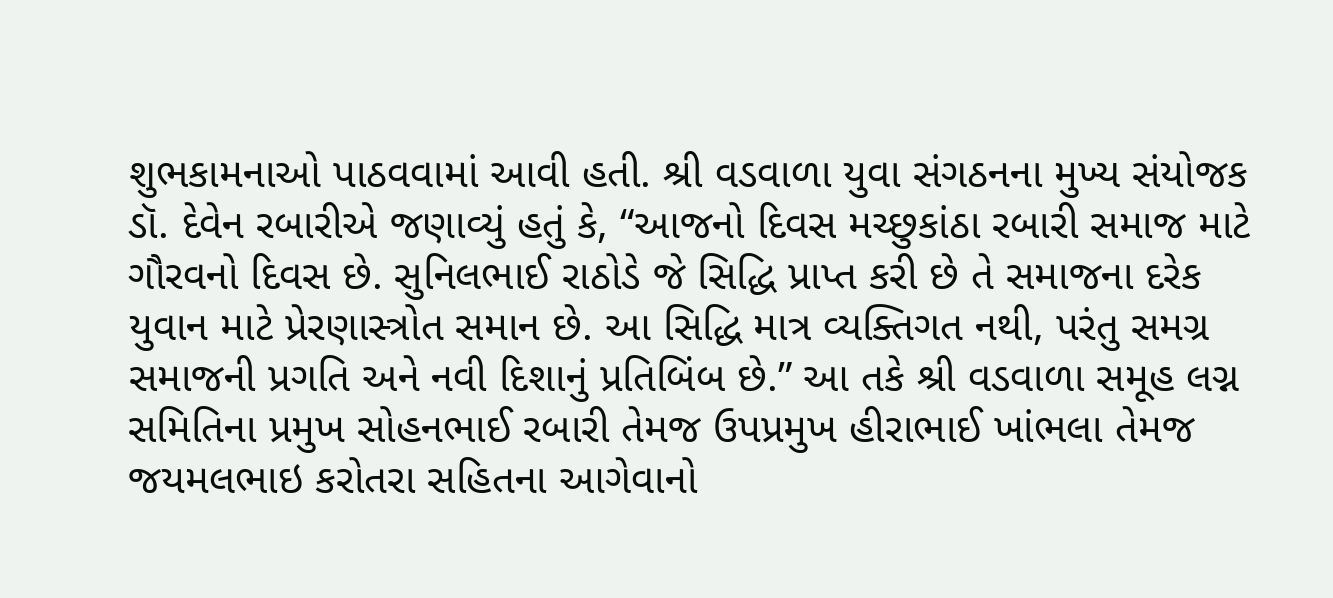શુભકામનાઓ પાઠવવામાં આવી હતી. શ્રી વડવાળા યુવા સંગઠનના મુખ્ય સંયોજક ડૉ. દેવેન રબારીએ જણાવ્યું હતું કે, “આજનો દિવસ મચ્છુકાંઠા રબારી સમાજ માટે ગૌરવનો દિવસ છે. સુનિલભાઈ રાઠોડે જે સિદ્ધિ પ્રાપ્ત કરી છે તે સમાજના દરેક યુવાન માટે પ્રેરણાસ્ત્રોત સમાન છે. આ સિદ્ધિ માત્ર વ્યક્તિગત નથી, પરંતુ સમગ્ર સમાજની પ્રગતિ અને નવી દિશાનું પ્રતિબિંબ છે.” આ તકે શ્રી વડવાળા સમૂહ લગ્ન સમિતિના પ્રમુખ સોહનભાઈ રબારી તેમજ ઉપપ્રમુખ હીરાભાઈ ખાંભલા તેમજ જયમલભાઇ કરોતરા સહિતના આગેવાનો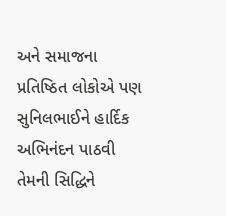અને સમાજના પ્રતિષ્ઠિત લોકોએ પણ સુનિલભાઈને હાર્દિક અભિનંદન પાઠવી તેમની સિદ્ધિને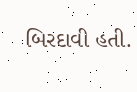બિરદાવી હતી.